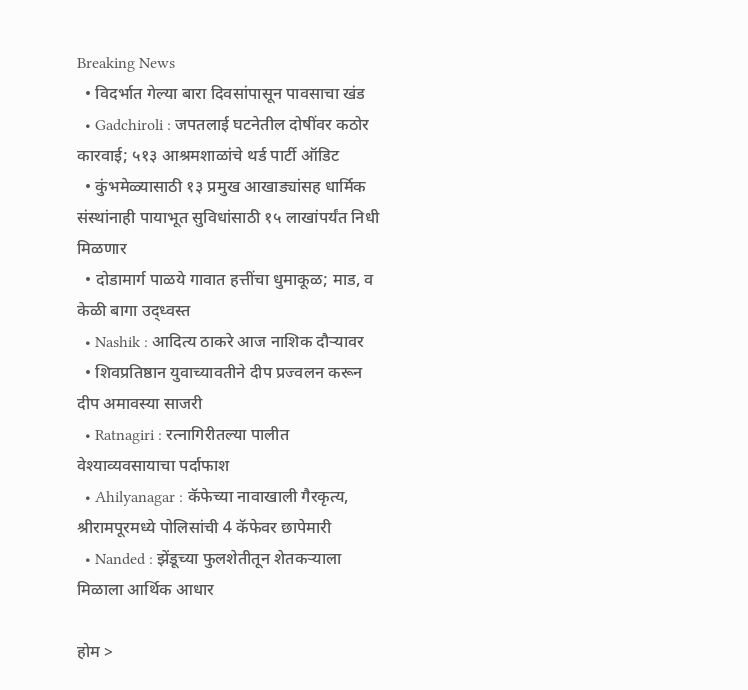Breaking News
  • विदर्भात गेल्या बारा दिवसांपासून पावसाचा खंड
  • Gadchiroli : जपतलाई घटनेतील दोषींवर कठोर कारवाई; ५१३ आश्रमशाळांचे थर्ड पार्टी ऑडिट
  • कुंभमेळ्यासाठी १३ प्रमुख आखाड्यांसह धार्मिक संस्थांनाही पायाभूत सुविधांसाठी १५ लाखांपर्यंत निधी मिळणार
  • दोडामार्ग पाळये गावात हत्तींचा धुमाकूळ; माड, व केळी बागा उद्ध्वस्त
  • Nashik : आदित्य ठाकरे आज नाशिक दौऱ्यावर
  • शिवप्रतिष्ठान युवाच्यावतीने दीप प्रज्वलन करून दीप अमावस्या साजरी
  • Ratnagiri : रत्नागिरीतल्या पालीत वेश्याव्यवसायाचा पर्दाफाश
  • Ahilyanagar : कॅफेच्या नावाखाली गैरकृत्य, श्रीरामपूरमध्ये पोलिसांची 4 कॅफेवर छापेमारी
  • Nanded : झेंडूच्या फुलशेतीतून शेतकऱ्याला मिळाला आर्थिक आधार

होम >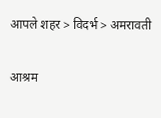आपले शहर > विदर्भ > अमरावती

आश्रम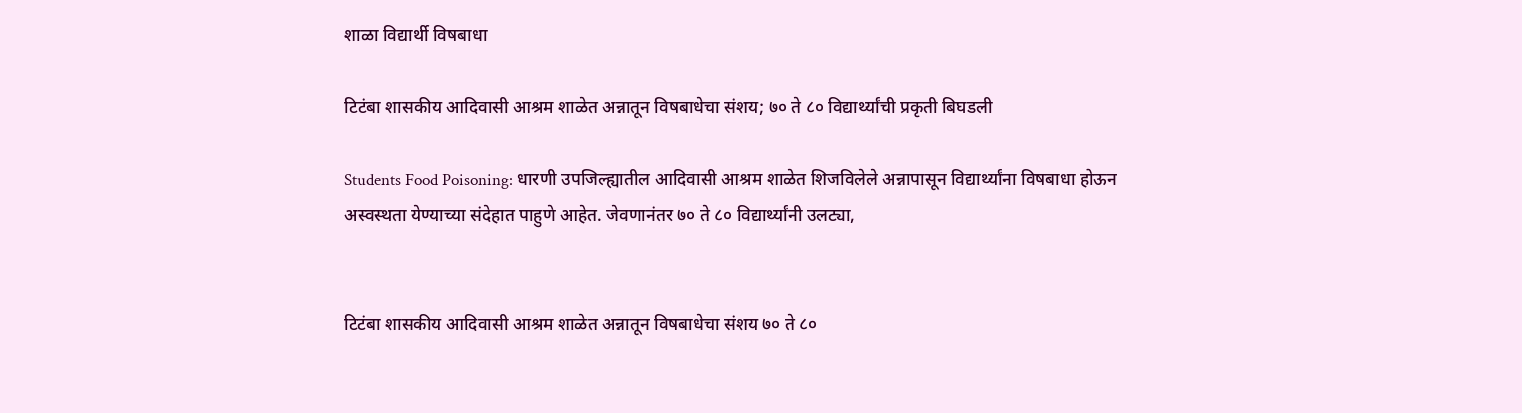शाळा विद्यार्थी विषबाधा

टिटंबा शासकीय आदिवासी आश्रम शाळेत अन्नातून विषबाधेचा संशय; ७० ते ८० विद्यार्थ्यांची प्रकृती बिघडली

Students Food Poisoning: धारणी उपजिल्ह्यातील आदिवासी आश्रम शाळेत शिजविलेले अन्नापासून विद्यार्थ्यांना विषबाधा होऊन अस्वस्थता येण्याच्या संदेहात पाहुणे आहेत. जेवणानंतर ७० ते ८० विद्यार्थ्यांनी उलट्या,


टिटंबा शासकीय आदिवासी आश्रम शाळेत अन्नातून विषबाधेचा संशय ७० ते ८०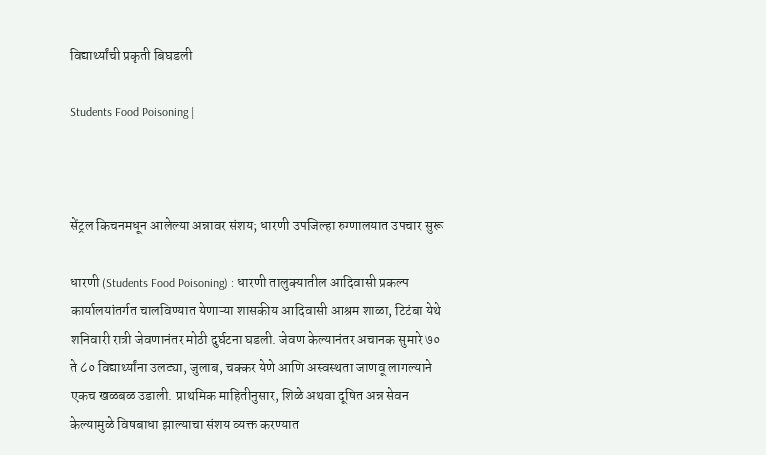विद्यार्थ्यांची प्रकृती बिघडली

Students Food Poisoning |



सेंट्रल किचनमधून आलेल्या अन्नावर संशय; धारणी उपजिल्हा रुग्णालयात उपचार सुरू

धारणी (Students Food Poisoning) : धारणी तालुक्यातील आदिवासी प्रकल्प कार्यालयांतर्गत चालविण्यात येणाऱ्या शासकीय आदिवासी आश्रम शाळा, टिटंबा येथे शनिवारी रात्री जेवणानंतर मोठी दुर्घटना घडली. जेवण केल्यानंतर अचानक सुमारे ७० ते ८० विद्यार्थ्यांना उलट्या, जुलाब, चक्कर येणे आणि अस्वस्थता जाणवू लागल्याने एकच खळबळ उडाली. प्राथमिक माहितीनुसार, शिळे अथवा दूषित अन्न सेवन केल्यामुळे विषबाधा झाल्याचा संशय व्यक्त करण्यात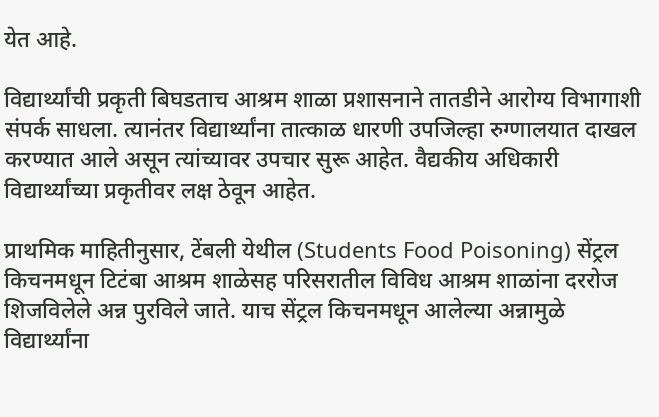येत आहे.

विद्यार्थ्यांची प्रकृती बिघडताच आश्रम शाळा प्रशासनाने तातडीने आरोग्य विभागाशी संपर्क साधला. त्यानंतर विद्यार्थ्यांना तात्काळ धारणी उपजिल्हा रुग्णालयात दाखल करण्यात आले असून त्यांच्यावर उपचार सुरू आहेत. वैद्यकीय अधिकारी विद्यार्थ्यांच्या प्रकृतीवर लक्ष ठेवून आहेत.

प्राथमिक माहितीनुसार, टेंबली येथील (Students Food Poisoning) सेंट्रल किचनमधून टिटंबा आश्रम शाळेसह परिसरातील विविध आश्रम शाळांना दररोज शिजविलेले अन्न पुरविले जाते. याच सेंट्रल किचनमधून आलेल्या अन्नामुळे विद्यार्थ्यांना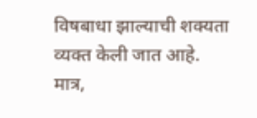विषबाधा झाल्याची शक्यता व्यक्त केली जात आहे. मात्र,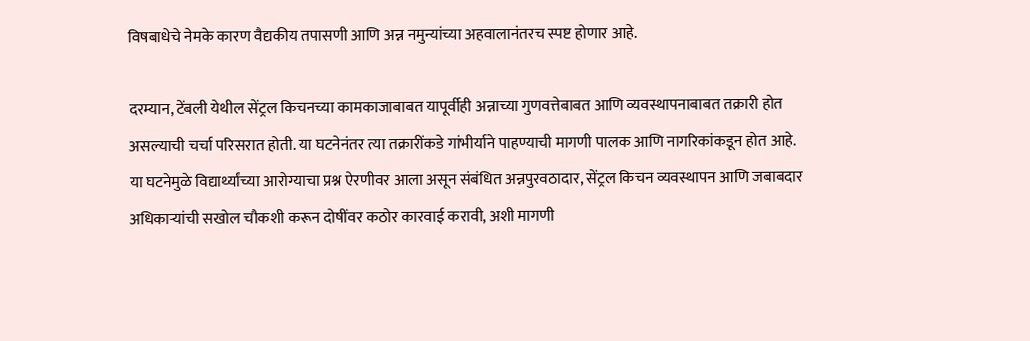विषबाधेचे नेमके कारण वैद्यकीय तपासणी आणि अन्न नमुन्यांच्या अहवालानंतरच स्पष्ट होणार आहे.

दरम्यान, टेंबली येथील सेंट्रल किचनच्या कामकाजाबाबत यापूर्वीही अन्नाच्या गुणवत्तेबाबत आणि व्यवस्थापनाबाबत तक्रारी होत असल्याची चर्चा परिसरात होती. या घटनेनंतर त्या तक्रारींकडे गांभीर्याने पाहण्याची मागणी पालक आणि नागरिकांकडून होत आहे. या घटनेमुळे विद्यार्थ्यांच्या आरोग्याचा प्रश्न ऐरणीवर आला असून संबंधित अन्नपुरवठादार, सेंट्रल किचन व्यवस्थापन आणि जबाबदार अधिकाऱ्यांची सखोल चौकशी करून दोषींवर कठोर कारवाई करावी, अशी मागणी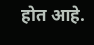होत आहे.